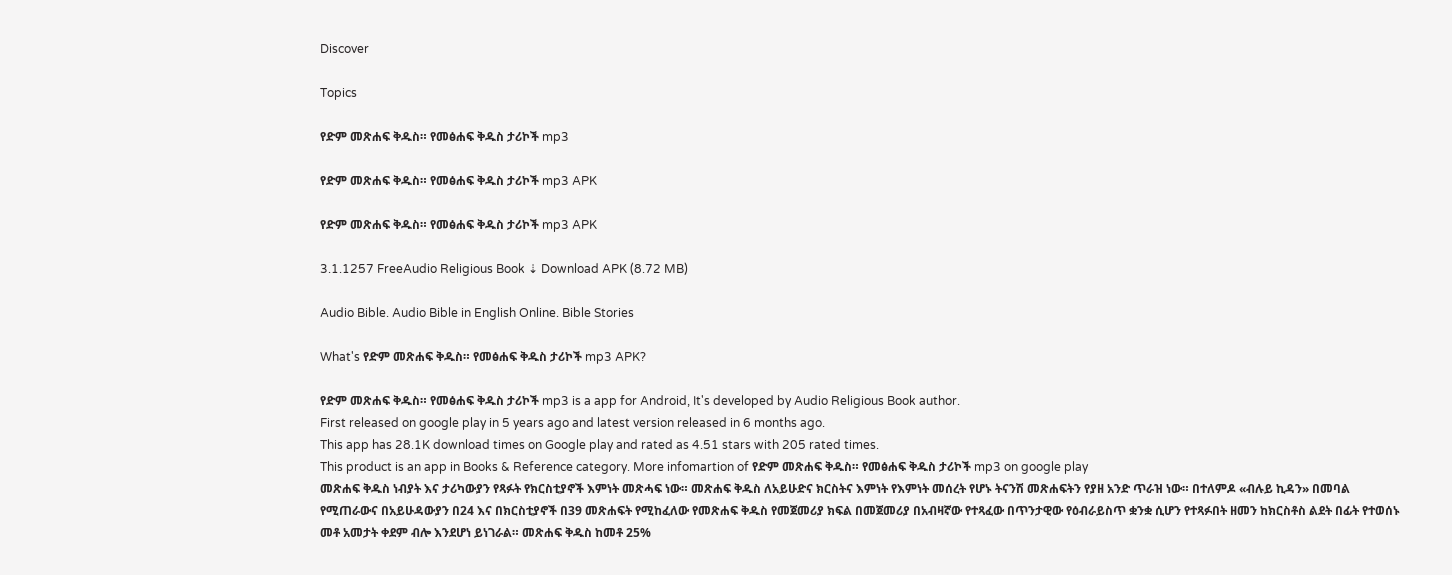Discover

Topics

የድም መጽሐፍ ቅዱስ። የመፅሐፍ ቅዱስ ታሪኮች mp3

የድም መጽሐፍ ቅዱስ። የመፅሐፍ ቅዱስ ታሪኮች mp3 APK

የድም መጽሐፍ ቅዱስ። የመፅሐፍ ቅዱስ ታሪኮች mp3 APK

3.1.1257 FreeAudio Religious Book ⇣ Download APK (8.72 MB)

Audio Bible. Audio Bible in English Online. Bible Stories

What's የድም መጽሐፍ ቅዱስ። የመፅሐፍ ቅዱስ ታሪኮች mp3 APK?

የድም መጽሐፍ ቅዱስ። የመፅሐፍ ቅዱስ ታሪኮች mp3 is a app for Android, It's developed by Audio Religious Book author.
First released on google play in 5 years ago and latest version released in 6 months ago.
This app has 28.1K download times on Google play and rated as 4.51 stars with 205 rated times.
This product is an app in Books & Reference category. More infomartion of የድም መጽሐፍ ቅዱስ። የመፅሐፍ ቅዱስ ታሪኮች mp3 on google play
መጽሐፍ ቅዱስ ነብያት እና ታሪካውያን የጻፉት የክርስቲያኖች እምነት መጽሓፍ ነው። መጽሐፍ ቅዱስ ለአይሁድና ክርስትና እምነት የእምነት መሰረት የሆኑ ትናንሽ መጽሐፍትን የያዘ አንድ ጥራዝ ነው። በተለምዶ «ብሉይ ኪዳን» በመባል የሚጠራውና በአይሁዳውያን በ24 እና በክርስቲያኖች በ39 መጽሐፍት የሚከፈለው የመጽሐፍ ቅዱስ የመጀመሪያ ክፍል በመጀመሪያ በአብዛኛው የተጻፈው በጥንታዊው የዕብራይስጥ ቋንቋ ሲሆን የተጻፉበት ዘመን ከክርስቶስ ልደት በፊት የተወሰኑ መቶ አመታት ቀደም ብሎ እንደሆነ ይነገራል። መጽሐፍ ቅዱስ ከመቶ 25%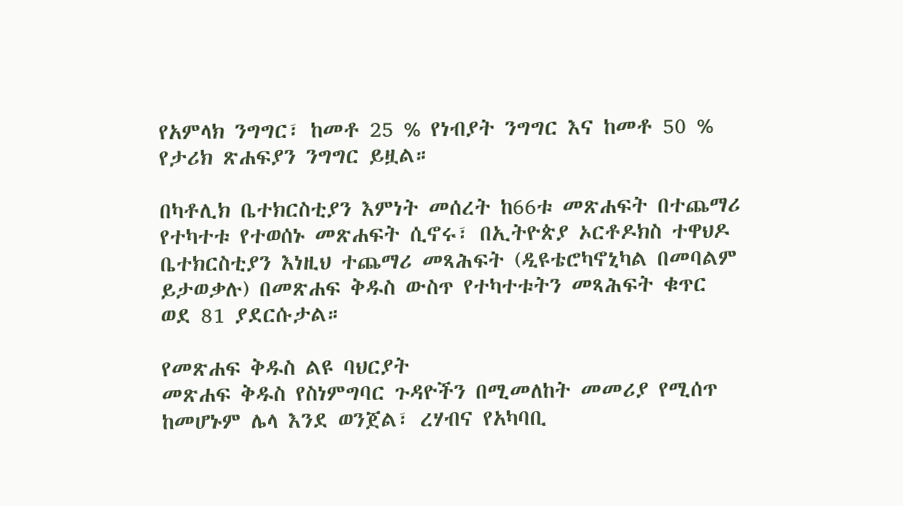የአምላክ ንግግር፣ ከመቶ 25 % የነብያት ንግግር እና ከመቶ 50 % የታሪክ ጽሐፍያን ንግግር ይዟል።

በካቶሊክ ቤተክርስቲያን እምነት መሰረት ከ66ቱ መጽሐፍት በተጨማሪ የተካተቱ የተወሰኑ መጽሐፍት ሲኖሩ፣ በኢትዮጵያ ኦርቶዶክስ ተዋህዶ ቤተክርስቲያን እነዚህ ተጨማሪ መጻሕፍት (ዲዩቴሮካኖኒካል በመባልም ይታወቃሉ) በመጽሐፍ ቅዱስ ውስጥ የተካተቱትን መጻሕፍት ቁጥር ወደ 81 ያደርሱታል።

የመጽሐፍ ቅዱስ ልዩ ባህርያት
መጽሐፍ ቅዱስ የስነምግባር ጉዳዮችን በሚመለከት መመሪያ የሚሰጥ ከመሆኑም ሌላ እንደ ወንጀል፣ ረሃብና የአካባቢ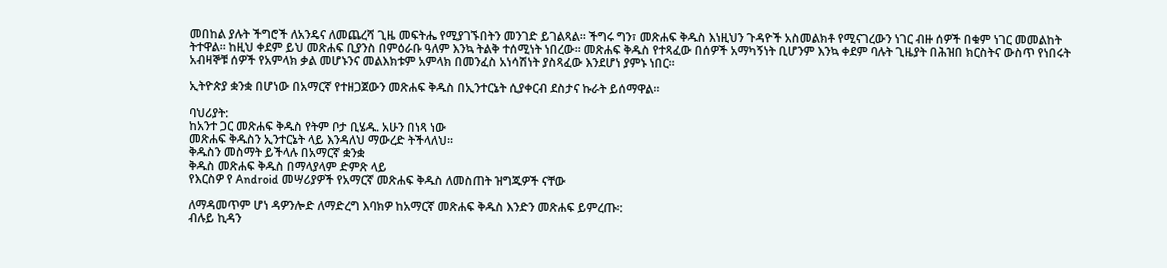መበከል ያሉት ችግሮች ለአንዴና ለመጨረሻ ጊዜ መፍትሔ የሚያገኙበትን መንገድ ይገልጻል። ችግሩ ግን፣ መጽሐፍ ቅዱስ እነዚህን ጉዳዮች አስመልክቶ የሚናገረውን ነገር ብዙ ሰዎች በቁም ነገር መመልከት ትተዋል። ከዚህ ቀደም ይህ መጽሐፍ ቢያንስ በምዕራቡ ዓለም እንኳ ትልቅ ተሰሚነት ነበረው። መጽሐፍ ቅዱስ የተጻፈው በሰዎች አማካኝነት ቢሆንም እንኳ ቀደም ባሉት ጊዜያት በሕዝበ ክርስትና ውስጥ የነበሩት አብዛኞቹ ሰዎች የአምላክ ቃል መሆኑንና መልእክቱም አምላክ በመንፈስ አነሳሽነት ያስጻፈው እንደሆነ ያምኑ ነበር።

ኢትዮጵያ ቋንቋ በሆነው በአማርኛ የተዘጋጀውን መጽሐፍ ቅዱስ በኢንተርኔት ሲያቀርብ ደስታና ኩራት ይሰማዋል።

ባህሪያት:
ከአንተ ጋር መጽሐፍ ቅዱስ የትም ቦታ ቢሄዱ. አሁን በነጻ ነው
መጽሐፍ ቅዱስን ኢንተርኔት ላይ እንዳለህ ማውረድ ትችላለህ።
ቅዱስን መስማት ይችላሉ በአማርኛ ቋንቋ
ቅዱስ መጽሐፍ ቅዱስ በማላያላም ድምጽ ላይ
የእርስዎ የ Android መሣሪያዎች የአማርኛ መጽሐፍ ቅዱስ ለመስጠት ዝግጁዎች ናቸው

ለማዳመጥም ሆነ ዳዎንሎድ ለማድረግ እባክዎ ከአማርኛ መጽሐፍ ቅዱስ እንድን መጽሐፍ ይምረጡ፡:
ብሉይ ኪዳን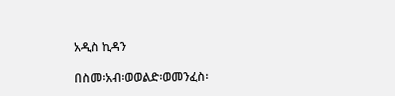አዲስ ኪዳን

በስመ፡አብ፡ወወልድ፡ወመንፈስ፡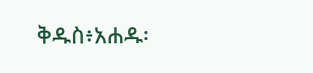ቅዱስ፥አሐዱ፡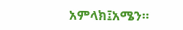አምላክ፤አሜን።